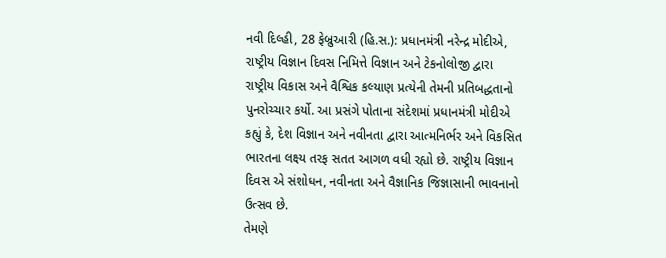નવી દિલ્હી, 28 ફેબ્રુઆરી (હિ.સ.): પ્રધાનમંત્રી નરેન્દ્ર મોદીએ, રાષ્ટ્રીય વિજ્ઞાન દિવસ નિમિત્તે વિજ્ઞાન અને ટેકનોલોજી દ્વારા રાષ્ટ્રીય વિકાસ અને વૈશ્વિક કલ્યાણ પ્રત્યેની તેમની પ્રતિબદ્ધતાનો પુનરોચ્ચાર કર્યો. આ પ્રસંગે પોતાના સંદેશમાં પ્રધાનમંત્રી મોદીએ કહ્યું કે, દેશ વિજ્ઞાન અને નવીનતા દ્વારા આત્મનિર્ભર અને વિકસિત ભારતના લક્ષ્ય તરફ સતત આગળ વધી રહ્યો છે. રાષ્ટ્રીય વિજ્ઞાન દિવસ એ સંશોધન, નવીનતા અને વૈજ્ઞાનિક જિજ્ઞાસાની ભાવનાનો ઉત્સવ છે.
તેમણે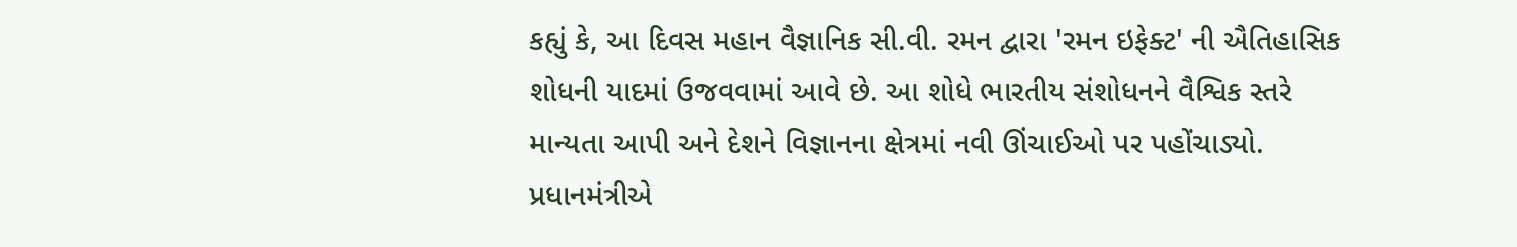કહ્યું કે, આ દિવસ મહાન વૈજ્ઞાનિક સી.વી. રમન દ્વારા 'રમન ઇફેક્ટ' ની ઐતિહાસિક શોધની યાદમાં ઉજવવામાં આવે છે. આ શોધે ભારતીય સંશોધનને વૈશ્વિક સ્તરે માન્યતા આપી અને દેશને વિજ્ઞાનના ક્ષેત્રમાં નવી ઊંચાઈઓ પર પહોંચાડ્યો. પ્રધાનમંત્રીએ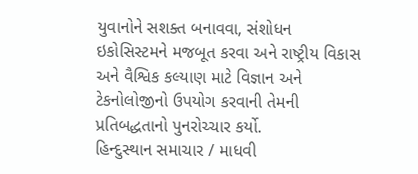યુવાનોને સશક્ત બનાવવા, સંશોધન ઇકોસિસ્ટમને મજબૂત કરવા અને રાષ્ટ્રીય વિકાસ અને વૈશ્વિક કલ્યાણ માટે વિજ્ઞાન અને ટેકનોલોજીનો ઉપયોગ કરવાની તેમની પ્રતિબદ્ધતાનો પુનરોચ્ચાર કર્યો.
હિન્દુસ્થાન સમાચાર / માધવી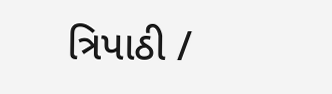ત્રિપાઠી /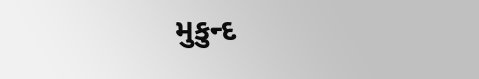મુકુન્દ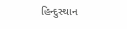હિન્દુસ્થાન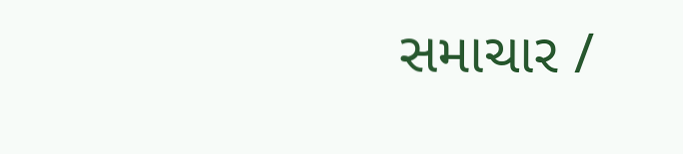સમાચાર /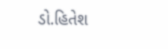ડો.હિતેશ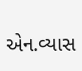એન.વ્યાસ